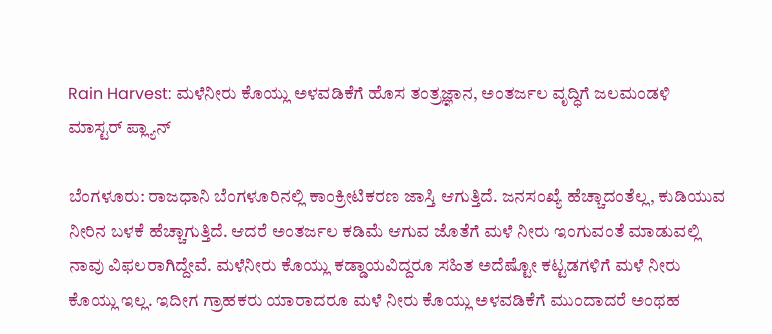Rain Harvest: ಮಳೆನೀರು ಕೊಯ್ಲು ಅಳವಡಿಕೆಗೆ ಹೊಸ ತಂತ್ರಜ್ಞಾನ, ಅಂತರ್ಜಲ ವೃದ್ಧಿಗೆ ಜಲಮಂಡಳಿ ಮಾಸ್ಟರ್ ಪ್ಲ್ಯಾನ್

ಬೆಂಗಳೂರು: ರಾಜಧಾನಿ ಬೆಂಗಳೂರಿನಲ್ಲಿ ಕಾಂಕ್ರೀಟಿಕರಣ ಜಾಸ್ತಿ ಆಗುತ್ತಿದೆ. ಜನಸಂಖ್ಯೆ ಹೆಚ್ಚಾದಂತೆಲ್ಲ, ಕುಡಿಯುವ ನೀರಿನ ಬಳಕೆ ಹೆಚ್ಚಾಗುತ್ತಿದೆ. ಆದರೆ ಅಂತರ್ಜಲ ಕಡಿಮೆ ಆಗುವ ಜೊತೆಗೆ ಮಳೆ ನೀರು ಇಂಗುವಂತೆ ಮಾಡುವಲ್ಲಿ ನಾವು ವಿಫಲರಾಗಿದ್ದೇವೆ. ಮಳೆನೀರು ಕೊಯ್ಲು ಕಡ್ಡಾಯವಿದ್ದರೂ ಸಹಿತ ಅದೆಷ್ಟೋ ಕಟ್ಟಡಗಳಿಗೆ ಮಳೆ ನೀರು ಕೊಯ್ಲು ಇಲ್ಲ. ಇದೀಗ ಗ್ರಾಹಕರು ಯಾರಾದರೂ ಮಳೆ ನೀರು ಕೊಯ್ಲು ಅಳವಡಿಕೆಗೆ ಮುಂದಾದರೆ ಅಂಥಹ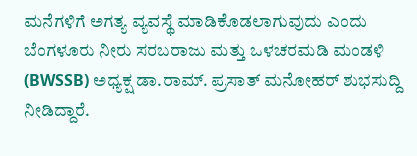ಮನೆಗಳಿಗೆ ಅಗತ್ಯ ವ್ಯವಸ್ಥೆ ಮಾಡಿಕೊಡಲಾಗುವುದು ಎಂದು ಬೆಂಗಳೂರು ನೀರು ಸರಬರಾಜು ಮತ್ತು ಒಳಚರಮಡಿ ಮಂಡಳಿ (BWSSB) ಅಧ್ಯಕ್ಷ ಡಾ.ರಾಮ್. ಪ್ರಸಾತ್ ಮನೋಹರ್ ಶುಭಸುದ್ದಿ ನೀಡಿದ್ದಾರೆ.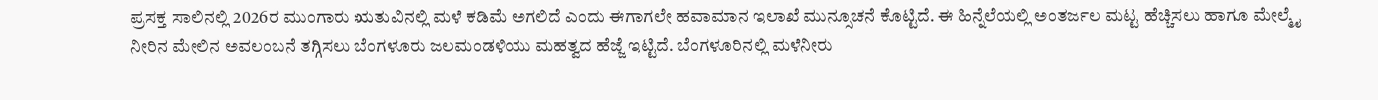ಪ್ರಸಕ್ತ ಸಾಲಿನಲ್ಲಿ 2026ರ ಮುಂಗಾರು ಋತುವಿನಲ್ಲಿ ಮಳೆ ಕಡಿಮೆ ಅಗಲಿದೆ ಎಂದು ಈಗಾಗಲೇ ಹವಾಮಾನ ಇಲಾಖೆ ಮುನ್ಸೂಚನೆ ಕೊಟ್ಟಿದೆ. ಈ ಹಿನ್ನೆಲೆಯಲ್ಲಿ ಅಂತರ್ಜಲ ಮಟ್ಟ ಹೆಚ್ಚಿಸಲು ಹಾಗೂ ಮೇಲ್ಮೈ ನೀರಿನ ಮೇಲಿನ ಅವಲಂಬನೆ ತಗ್ಗಿಸಲು ಬೆಂಗಳೂರು ಜಲಮಂಡಳಿಯು ಮಹತ್ವದ ಹೆಜ್ಜೆ ಇಟ್ಟಿದೆ. ಬೆಂಗಳೂರಿನಲ್ಲಿ ಮಳೆನೀರು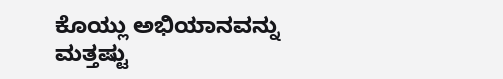ಕೊಯ್ಲು ಅಭಿಯಾನವನ್ನು ಮತ್ತಷ್ಟು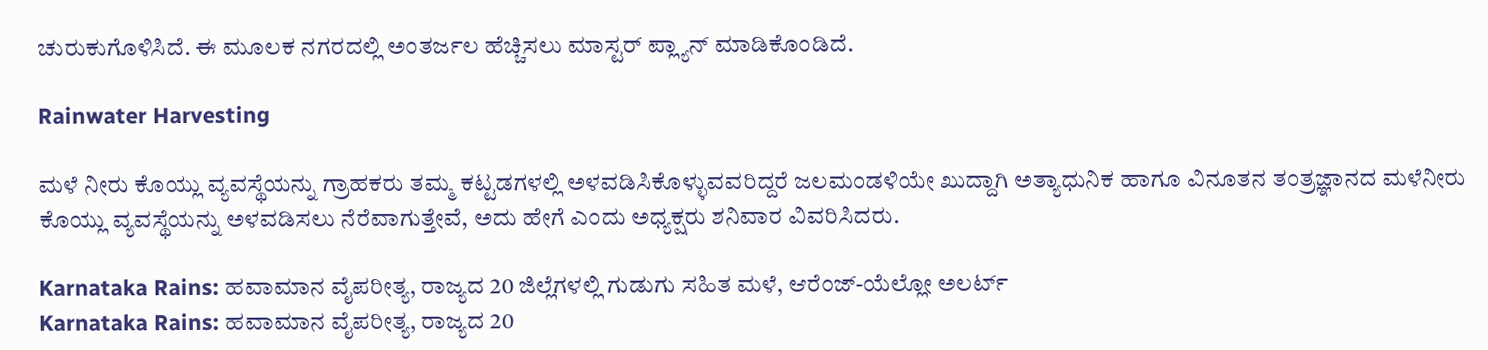ಚುರುಕುಗೊಳಿಸಿದೆ. ಈ ಮೂಲಕ ನಗರದಲ್ಲಿ ಅಂತರ್ಜಲ ಹೆಚ್ಚಿಸಲು ಮಾಸ್ಟರ್ ಪ್ಲ್ಯಾನ್ ಮಾಡಿಕೊಂಡಿದೆ.

Rainwater Harvesting

ಮಳೆ ನೀರು ಕೊಯ್ಲು ವ್ಯವಸ್ಥೆಯನ್ನು ಗ್ರಾಹಕರು ತಮ್ಮ ಕಟ್ಟಡಗಳಲ್ಲಿ ಅಳವಡಿಸಿಕೊಳ್ಳುವವರಿದ್ದರೆ ಜಲಮಂಡಳಿಯೇ ಖುದ್ದಾಗಿ ಅತ್ಯಾಧುನಿಕ ಹಾಗೂ ವಿನೂತನ ತಂತ್ರಜ್ಞಾನದ ಮಳೆನೀರು ಕೊಯ್ಲು ವ್ಯವಸ್ಥೆಯನ್ನು ಅಳವಡಿಸಲು ನೆರೆವಾಗುತ್ತೇವೆ, ಅದು ಹೇಗೆ ಎಂದು ಅಧ್ಯಕ್ಷರು ಶನಿವಾರ ವಿವರಿಸಿದರು.

Karnataka Rains: ಹವಾಮಾನ ವೈಪರೀತ್ಯ, ರಾಜ್ಯದ 20 ಜಿಲ್ಲೆಗಳಲ್ಲಿ ಗುಡುಗು ಸಹಿತ ಮಳೆ, ಆರೆಂಜ್‌-ಯೆಲ್ಲೋ ಅಲರ್ಟ್
Karnataka Rains: ಹವಾಮಾನ ವೈಪರೀತ್ಯ, ರಾಜ್ಯದ 20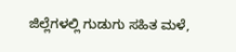ಜಿಲ್ಲೆಗಳಲ್ಲಿ ಗುಡುಗು ಸಹಿತ ಮಳೆ,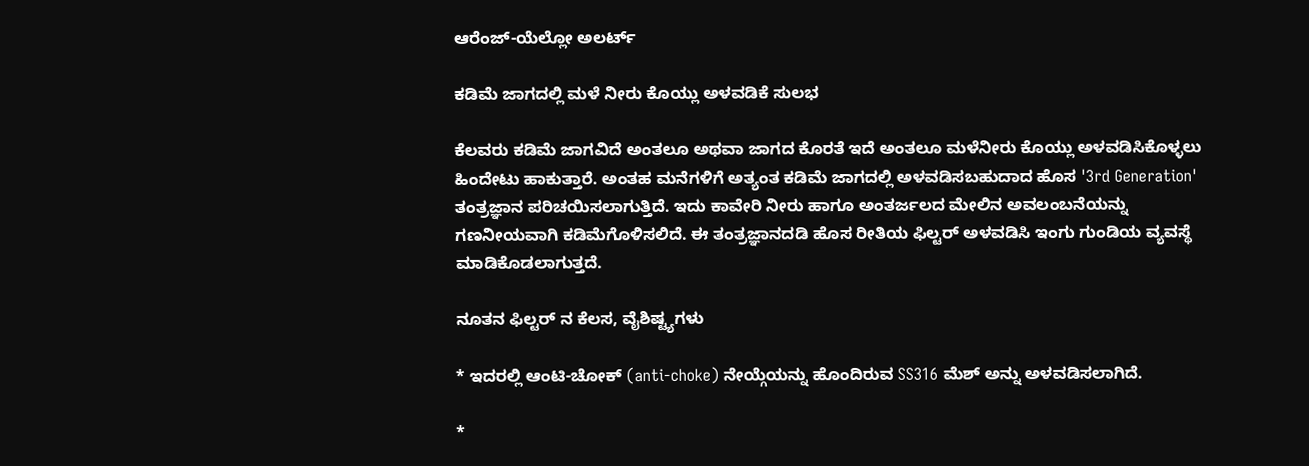ಆರೆಂಜ್‌-ಯೆಲ್ಲೋ ಅಲರ್ಟ್

ಕಡಿಮೆ ಜಾಗದಲ್ಲಿ ಮಳೆ ನೀರು ಕೊಯ್ಲು ಅಳವಡಿಕೆ ಸುಲಭ

ಕೆಲವರು ಕಡಿಮೆ ಜಾಗವಿದೆ ಅಂತಲೂ ಅಥವಾ ಜಾಗದ ಕೊರತೆ ಇದೆ ಅಂತಲೂ ಮಳೆನೀರು ಕೊಯ್ಲು ಅಳವಡಿಸಿಕೊಳ್ಳಲು ಹಿಂದೇಟು ಹಾಕುತ್ತಾರೆ. ಅಂತಹ ಮನೆಗಳಿಗೆ ಅತ್ಯಂತ ಕಡಿಮೆ ಜಾಗದಲ್ಲಿ ಅಳವಡಿಸಬಹುದಾದ ಹೊಸ '3rd Generation' ತಂತ್ರಜ್ಞಾನ ಪರಿಚಯಿಸಲಾಗುತ್ತಿದೆ. ಇದು ಕಾವೇರಿ ನೀರು ಹಾಗೂ ಅಂತರ್ಜಲದ ಮೇಲಿನ ಅವಲಂಬನೆಯನ್ನು ಗಣನೀಯವಾಗಿ ಕಡಿಮೆಗೊಳಿಸಲಿದೆ. ಈ ತಂತ್ರಜ್ಞಾನದಡಿ ಹೊಸ ರೀತಿಯ ಫಿಲ್ಟರ್ ಅಳವಡಿಸಿ ಇಂಗು ಗುಂಡಿಯ ವ್ಯವಸ್ಥೆ ಮಾಡಿಕೊಡಲಾಗುತ್ತದೆ.

ನೂತನ ಫಿಲ್ಟರ್ ನ ಕೆಲಸ, ವೈಶಿಷ್ಟ್ಯಗಳು

* ಇದರಲ್ಲಿ ಆಂಟಿ-ಚೋಕ್ (anti-choke) ನೇಯ್ಗೆಯನ್ನು ಹೊಂದಿರುವ SS316 ಮೆಶ್ ಅನ್ನು ಅಳವಡಿಸಲಾಗಿದೆ.

*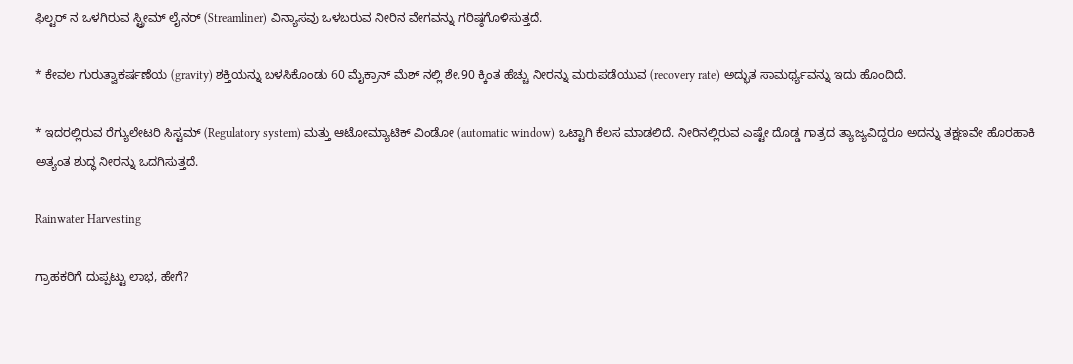ಫಿಲ್ಟರ್ ನ ಒಳಗಿರುವ ಸ್ಟ್ರೀಮ್ ಲೈನರ್ (Streamliner) ವಿನ್ಯಾಸವು ಒಳಬರುವ ನೀರಿನ ವೇಗವನ್ನು ಗರಿಷ್ಠಗೊಳಿಸುತ್ತದೆ.

* ಕೇವಲ ಗುರುತ್ವಾಕರ್ಷಣೆಯ (gravity) ಶಕ್ತಿಯನ್ನು ಬಳಸಿಕೊಂಡು 60 ಮೈಕ್ರಾನ್ ಮೆಶ್ ನಲ್ಲಿ ಶೇ.90 ಕ್ಕಿಂತ ಹೆಚ್ಚು ನೀರನ್ನು ಮರುಪಡೆಯುವ (recovery rate) ಅದ್ಭುತ ಸಾಮರ್ಥ್ಯವನ್ನು ಇದು ಹೊಂದಿದೆ.

* ಇದರಲ್ಲಿರುವ ರೆಗ್ಯುಲೇಟರಿ ಸಿಸ್ಟಮ್ (Regulatory system) ಮತ್ತು ಆಟೋಮ್ಯಾಟಿಕ್ ವಿಂಡೋ (automatic window) ಒಟ್ಟಾಗಿ ಕೆಲಸ ಮಾಡಲಿದೆ. ನೀರಿನಲ್ಲಿರುವ ಎಷ್ಟೇ ದೊಡ್ಡ ಗಾತ್ರದ ತ್ಯಾಜ್ಯವಿದ್ದರೂ ಅದನ್ನು ತಕ್ಷಣವೇ ಹೊರಹಾಕಿ ಅತ್ಯಂತ ಶುದ್ಧ ನೀರನ್ನು ಒದಗಿಸುತ್ತದೆ.

Rainwater Harvesting

ಗ್ರಾಹಕರಿಗೆ ದುಪ್ಪಟ್ಟು ಲಾಭ, ಹೇಗೆ?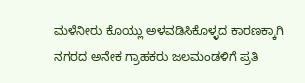ಮಳೆನೀರು ಕೊಯ್ಲು ಅಳವಡಿಸಿಕೊಳ್ಳದ ಕಾರಣಕ್ಕಾಗಿ ನಗರದ ಅನೇಕ ಗ್ರಾಹಕರು ಜಲಮಂಡಳಿಗೆ ಪ್ರತಿ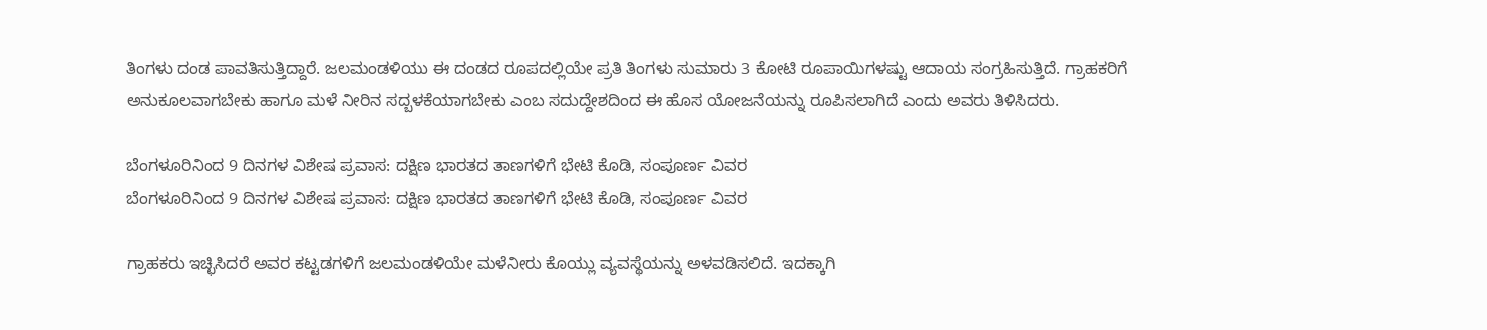ತಿಂಗಳು ದಂಡ ಪಾವತಿಸುತ್ತಿದ್ದಾರೆ. ಜಲಮಂಡಳಿಯು ಈ ದಂಡದ ರೂಪದಲ್ಲಿಯೇ ಪ್ರತಿ ತಿಂಗಳು ಸುಮಾರು 3 ಕೋಟಿ ರೂಪಾಯಿಗಳಷ್ಟು ಆದಾಯ ಸಂಗ್ರಹಿಸುತ್ತಿದೆ. ಗ್ರಾಹಕರಿಗೆ ಅನುಕೂಲವಾಗಬೇಕು ಹಾಗೂ ಮಳೆ ನೀರಿನ ಸದ್ಬಳಕೆಯಾಗಬೇಕು ಎಂಬ ಸದುದ್ದೇಶದಿಂದ ಈ ಹೊಸ ಯೋಜನೆಯನ್ನು ರೂಪಿಸಲಾಗಿದೆ ಎಂದು ಅವರು ತಿಳಿಸಿದರು.

ಬೆಂಗಳೂರಿನಿಂದ 9 ದಿನಗಳ ವಿಶೇಷ ಪ್ರವಾಸ: ದಕ್ಷಿಣ ಭಾರತದ ತಾಣಗಳಿಗೆ ಭೇಟಿ ಕೊಡಿ, ಸಂಪೂರ್ಣ ವಿವರ
ಬೆಂಗಳೂರಿನಿಂದ 9 ದಿನಗಳ ವಿಶೇಷ ಪ್ರವಾಸ: ದಕ್ಷಿಣ ಭಾರತದ ತಾಣಗಳಿಗೆ ಭೇಟಿ ಕೊಡಿ, ಸಂಪೂರ್ಣ ವಿವರ

ಗ್ರಾಹಕರು ಇಚ್ಛಿಸಿದರೆ ಅವರ ಕಟ್ಟಡಗಳಿಗೆ ಜಲಮಂಡಳಿಯೇ ಮಳೆನೀರು ಕೊಯ್ಲು ವ್ಯವಸ್ಥೆಯನ್ನು ಅಳವಡಿಸಲಿದೆ. ಇದಕ್ಕಾಗಿ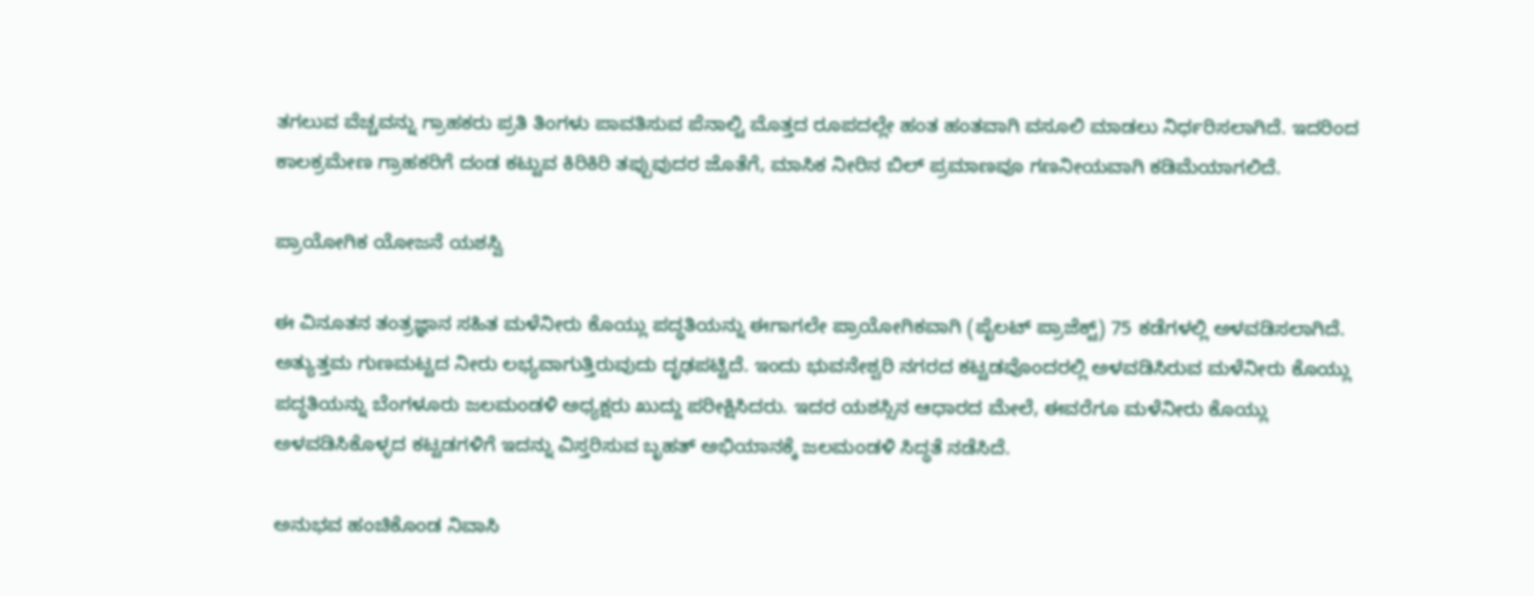ತಗಲುವ ವೆಚ್ಚವನ್ನು ಗ್ರಾಹಕರು ಪ್ರತಿ ತಿಂಗಳು ಪಾವತಿಸುವ ಪೆನಾಲ್ಟಿ ಮೊತ್ತದ ರೂಪದಲ್ಲೇ ಹಂತ ಹಂತವಾಗಿ ವಸೂಲಿ ಮಾಡಲು ನಿರ್ಧರಿಸಲಾಗಿದೆ. ಇದರಿಂದ ಕಾಲಕ್ರಮೇಣ ಗ್ರಾಹಕರಿಗೆ ದಂಡ ಕಟ್ಟುವ ಕಿರಿಕಿರಿ ತಪ್ಪುವುದರ ಜೊತೆಗೆ, ಮಾಸಿಕ ನೀರಿನ ಬಿಲ್ ಪ್ರಮಾಣವೂ ಗಣನೀಯವಾಗಿ ಕಡಿಮೆಯಾಗಲಿದೆ.

ಪ್ರಾಯೋಗಿಕ ಯೋಜನೆ ಯಶಸ್ವಿ

ಈ ವಿನೂತನ ತಂತ್ರಜ್ಞಾನ ಸಹಿತ ಮಳೆನೀರು ಕೊಯ್ಲು ಪದ್ಧತಿಯನ್ನು ಈಗಾಗಲೇ ಪ್ರಾಯೋಗಿಕವಾಗಿ (ಪೈಲಟ್ ಪ್ರಾಜೆಕ್ಟ್) 75 ಕಡೆಗಳಲ್ಲಿ ಅಳವಡಿಸಲಾಗಿದೆ. ಅತ್ಯುತ್ತಮ ಗುಣಮಟ್ಟದ ನೀರು ಲಭ್ಯವಾಗುತ್ತಿರುವುದು ದೃಢಪಟ್ಟಿದೆ. ಇಂದು ಭುವನೇಶ್ವರಿ ನಗರದ ಕಟ್ಟಡವೊಂದರಲ್ಲಿ ಅಳವಡಿಸಿರುವ ಮಳೆನೀರು ಕೊಯ್ಲು ಪದ್ಧತಿಯನ್ನು ಬೆಂಗಳೂರು ಜಲಮಂಡಳಿ ಅಧ್ಯಕ್ಷರು ಖುದ್ದು ಪರೀಕ್ಷಿಸಿದರು. ಇದರ ಯಶಸ್ಸಿನ ಆಧಾರದ ಮೇಲೆ, ಈವರೆಗೂ ಮಳೆನೀರು ಕೊಯ್ಲು ಅಳವಡಿಸಿಕೊಳ್ಳದ ಕಟ್ಟಡಗಳಿಗೆ ಇದನ್ನು ವಿಸ್ತರಿಸುವ ಬೃಹತ್ ಅಭಿಯಾನಕ್ಕೆ ಜಲಮಂಡಳಿ ಸಿದ್ಧತೆ ನಡೆಸಿದೆ.

ಅನುಭವ ಹಂಚಿಕೊಂಡ ನಿವಾಸಿ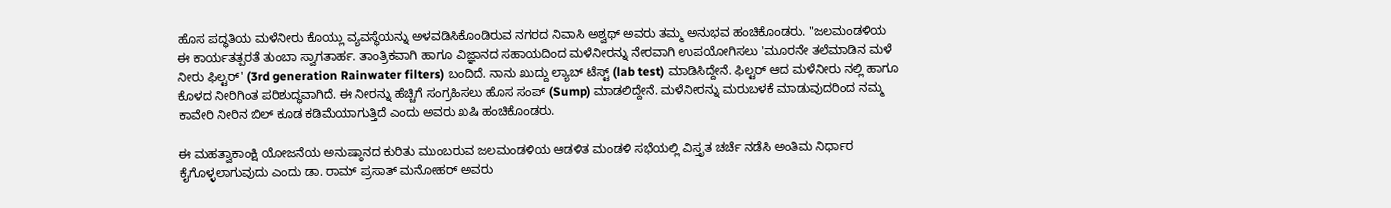ಹೊಸ ಪದ್ಧತಿಯ ಮಳೆನೀರು ಕೊಯ್ಲು ವ್ಯವಸ್ಥೆಯನ್ನು ಅಳವಡಿಸಿಕೊಂಡಿರುವ ನಗರದ ನಿವಾಸಿ ಅಶ್ವಥ್ ಅವರು ತಮ್ಮ ಅನುಭವ ಹಂಚಿಕೊಂಡರು. "ಜಲಮಂಡಳಿಯ ಈ ಕಾರ್ಯತತ್ಪರತೆ ತುಂಬಾ ಸ್ವಾಗತಾರ್ಹ. ತಾಂತ್ರಿಕವಾಗಿ ಹಾಗೂ ವಿಜ್ಞಾನದ ಸಹಾಯದಿಂದ ಮಳೆನೀರನ್ನು ನೇರವಾಗಿ ಉಪಯೋಗಿಸಲು 'ಮೂರನೇ ತಲೆಮಾಡಿನ ಮಳೆ ನೀರು ಫಿಲ್ಟರ್' (3rd generation Rainwater filters) ಬಂದಿದೆ. ನಾನು ಖುದ್ದು ಲ್ಯಾಬ್ ಟೆಸ್ಟ್ (lab test) ಮಾಡಿಸಿದ್ದೇನೆ. ಫಿಲ್ಟರ್ ಆದ ಮಳೆನೀರು ನಲ್ಲಿ ಹಾಗೂ ಕೊಳದ ನೀರಿಗಿಂತ ಪರಿಶುದ್ಧವಾಗಿದೆ. ಈ ನೀರನ್ನು ಹೆಚ್ಚಿಗೆ ಸಂಗ್ರಹಿಸಲು ಹೊಸ ಸಂಪ್ (Sump) ಮಾಡಲಿದ್ದೇನೆ. ಮಳೆನೀರನ್ನು ಮರುಬಳಕೆ ಮಾಡುವುದರಿಂದ ನಮ್ಮ ಕಾವೇರಿ ನೀರಿನ ಬಿಲ್ ಕೂಡ ಕಡಿಮೆಯಾಗುತ್ತಿದೆ ಎಂದು ಅವರು ಖಷಿ ಹಂಚಿಕೊಂಡರು.

ಈ ಮಹತ್ವಾಕಾಂಕ್ಷಿ ಯೋಜನೆಯ ಅನುಷ್ಠಾನದ ಕುರಿತು ಮುಂಬರುವ ಜಲಮಂಡಳಿಯ ಆಡಳಿತ ಮಂಡಳಿ ಸಭೆಯಲ್ಲಿ ವಿಸ್ತೃತ ಚರ್ಚೆ ನಡೆಸಿ ಅಂತಿಮ ನಿರ್ಧಾರ ಕೈಗೊಳ್ಳಲಾಗುವುದು ಎಂದು ಡಾ. ರಾಮ್ ಪ್ರಸಾತ್ ಮನೋಹರ್ ಅವರು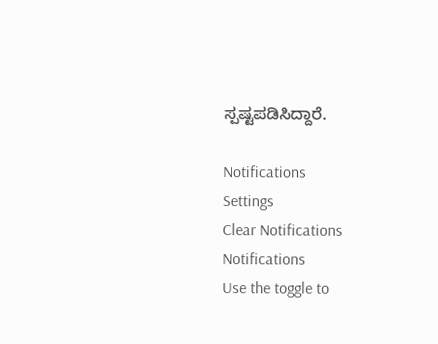ಸ್ಪಷ್ಟಪಡಿಸಿದ್ದಾರೆ.

Notifications
Settings
Clear Notifications
Notifications
Use the toggle to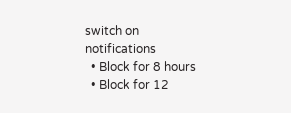switch on notifications
  • Block for 8 hours
  • Block for 12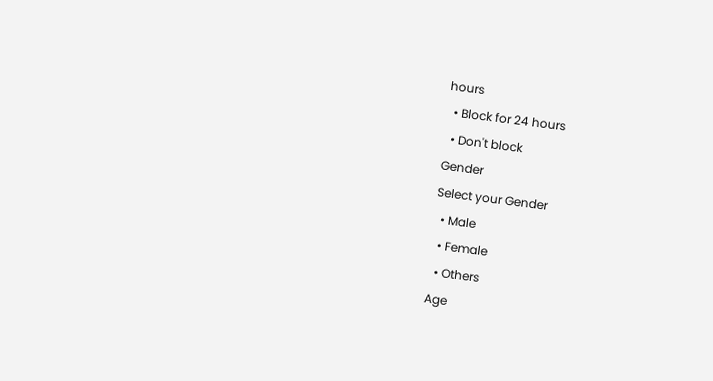hours
  • Block for 24 hours
  • Don't block
Gender
Select your Gender
  • Male
  • Female
  • Others
Age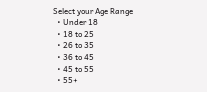Select your Age Range
  • Under 18
  • 18 to 25
  • 26 to 35
  • 36 to 45
  • 45 to 55
  • 55+